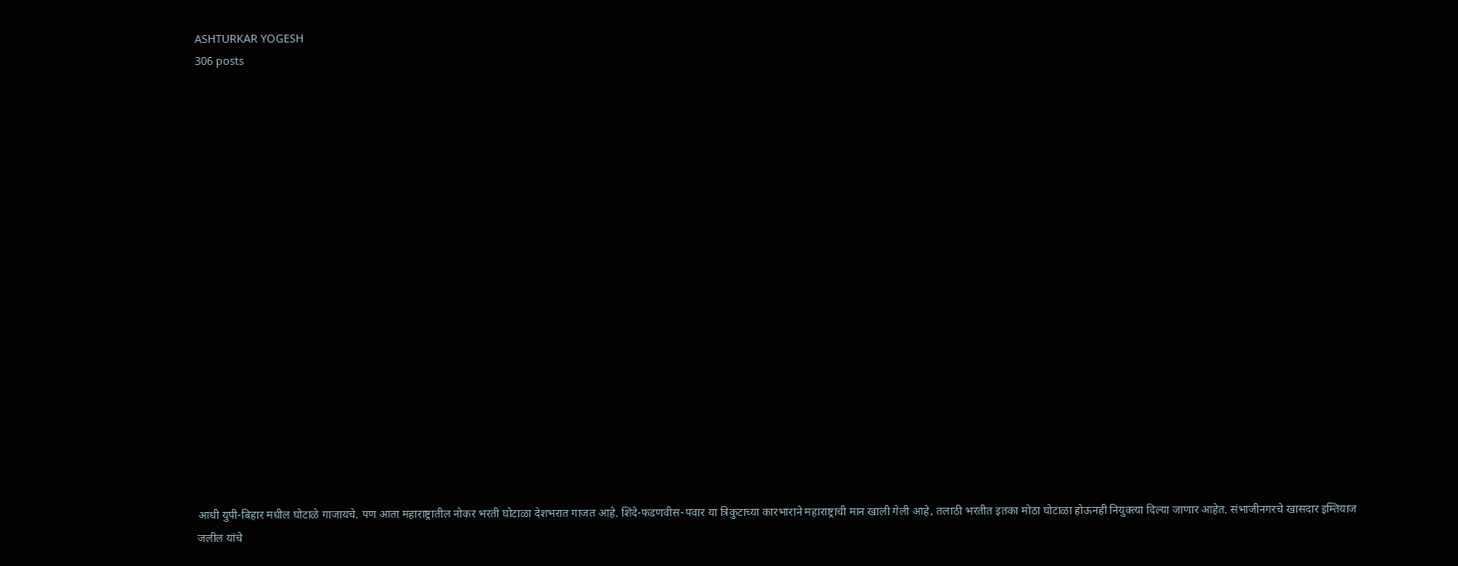ASHTURKAR YOGESH
306 posts



















आधी युपी-बिहार मधील घोटाळे गाजायचे. पण आता महाराष्ट्रातील नोकर भरती घोटाळा देशभरात गाजत आहे. शिंदे-फडणवीस-पवार या त्रिकुटाच्या कारभाराने महाराष्ट्राची मान खाली गेली आहे, तलाठी भरतीत इतका मोठा घोटाळा होऊनही नियुक्त्या दिल्या जाणार आहेत. संभाजीनगरचे खासदार इम्तियाज जलील यांचे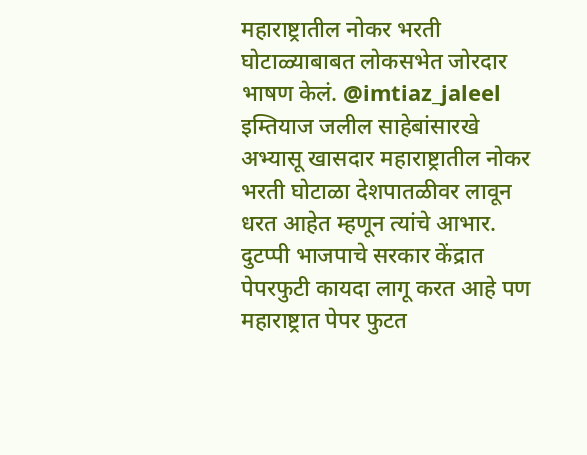महाराष्ट्रातील नोकर भरती घोटाळ्याबाबत लोकसभेत जोरदार भाषण केलं. @imtiaz_jaleel इम्तियाज जलील साहेबांसारखे अभ्यासू खासदार महाराष्ट्रातील नोकर भरती घोटाळा देशपातळीवर लावून धरत आहेत म्हणून त्यांचे आभार. दुटप्पी भाजपाचे सरकार केंद्रात पेपरफुटी कायदा लागू करत आहे पण महाराष्ट्रात पेपर फुटत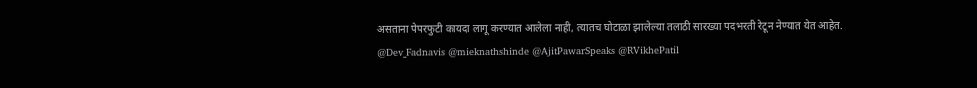असताना पेपरफुटी कायदा लागू करण्यात आलेला नाही, त्यातच घोटाळा झालेल्या तलाठी सारख्या पदभरती रेटून नेण्यात येत आहेत. @Dev_Fadnavis @mieknathshinde @AjitPawarSpeaks @RVikhePatil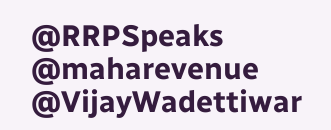@RRPSpeaks @maharevenue @VijayWadettiwar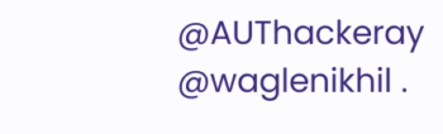@AUThackeray @waglenikhil .